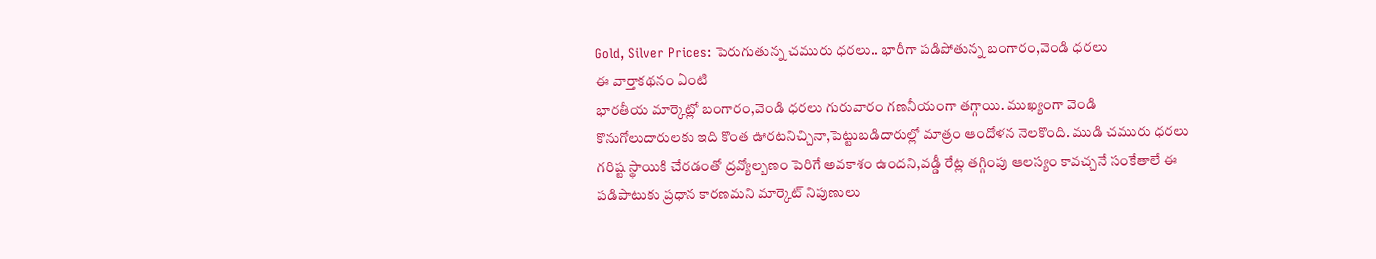Gold, Silver Prices: పెరుగుతున్న చమురు ధరలు.. భారీగా పడిపోతున్న బంగారం,వెండి ధరలు
ఈ వార్తాకథనం ఏంటి
భారతీయ మార్కెట్లో బంగారం,వెండి ధరలు గురువారం గణనీయంగా తగ్గాయి. ముఖ్యంగా వెండి కొనుగోలుదారులకు ఇది కొంత ఊరటనిచ్చినా,పెట్టుబడిదారుల్లో మాత్రం ఆందోళన నెలకొంది. ముడి చమురు ధరలు గరిష్ట స్థాయికి చేరడంతో ద్రవ్యోల్బణం పెరిగే అవకాశం ఉందని,వడ్డీ రేట్ల తగ్గింపు ఆలస్యం కావచ్చనే సంకేతాలే ఈ పడిపాటుకు ప్రధాన కారణమని మార్కెట్ నిపుణులు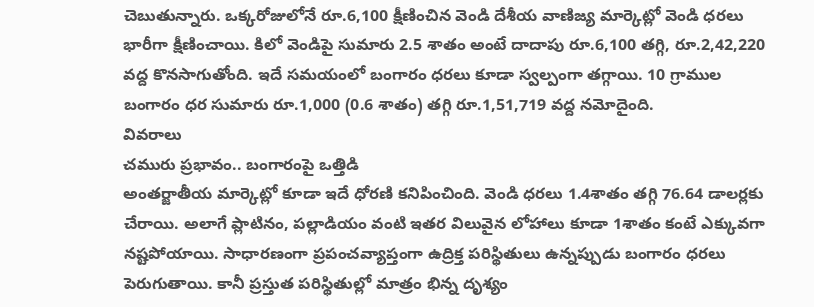చెబుతున్నారు. ఒక్కరోజులోనే రూ.6,100 క్షీణించిన వెండి దేశీయ వాణిజ్య మార్కెట్లో వెండి ధరలు భారీగా క్షీణించాయి. కిలో వెండిపై సుమారు 2.5 శాతం అంటే దాదాపు రూ.6,100 తగ్గి, రూ.2,42,220 వద్ద కొనసాగుతోంది. ఇదే సమయంలో బంగారం ధరలు కూడా స్వల్పంగా తగ్గాయి. 10 గ్రాముల బంగారం ధర సుమారు రూ.1,000 (0.6 శాతం) తగ్గి రూ.1,51,719 వద్ద నమోదైంది.
వివరాలు
చమురు ప్రభావం.. బంగారంపై ఒత్తిడి
అంతర్జాతీయ మార్కెట్లో కూడా ఇదే ధోరణి కనిపించింది. వెండి ధరలు 1.4శాతం తగ్గి 76.64 డాలర్లకు చేరాయి. అలాగే ప్లాటినం, పల్లాడియం వంటి ఇతర విలువైన లోహాలు కూడా 1శాతం కంటే ఎక్కువగా నష్టపోయాయి. సాధారణంగా ప్రపంచవ్యాప్తంగా ఉద్రిక్త పరిస్థితులు ఉన్నప్పుడు బంగారం ధరలు పెరుగుతాయి. కానీ ప్రస్తుత పరిస్థితుల్లో మాత్రం భిన్న దృశ్యం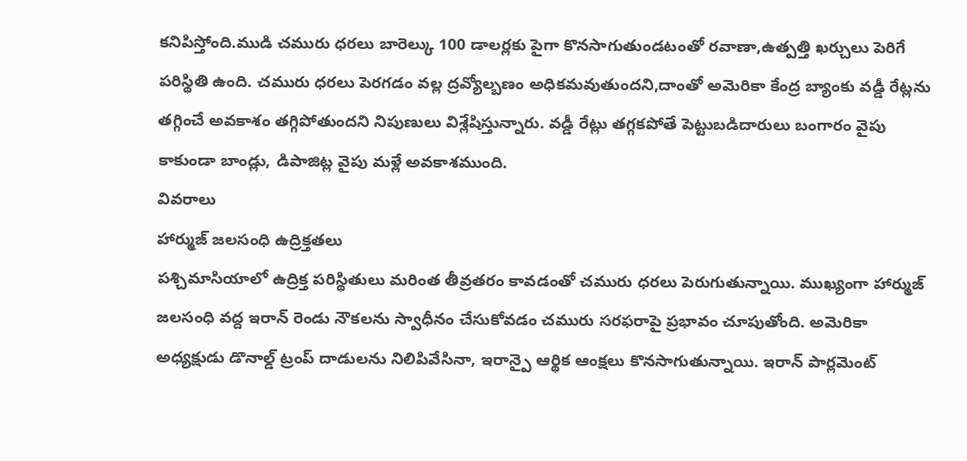కనిపిస్తోంది.ముడి చమురు ధరలు బారెల్కు 100 డాలర్లకు పైగా కొనసాగుతుండటంతో రవాణా,ఉత్పత్తి ఖర్చులు పెరిగే పరిస్థితి ఉంది. చమురు ధరలు పెరగడం వల్ల ద్రవ్యోల్బణం అధికమవుతుందని,దాంతో అమెరికా కేంద్ర బ్యాంకు వడ్డీ రేట్లను తగ్గించే అవకాశం తగ్గిపోతుందని నిపుణులు విశ్లేషిస్తున్నారు. వడ్డీ రేట్లు తగ్గకపోతే పెట్టుబడిదారులు బంగారం వైపు కాకుండా బాండ్లు, డిపాజిట్ల వైపు మళ్లే అవకాశముంది.
వివరాలు
హార్ముజ్ జలసంధి ఉద్రిక్తతలు
పశ్చిమాసియాలో ఉద్రిక్త పరిస్థితులు మరింత తీవ్రతరం కావడంతో చమురు ధరలు పెరుగుతున్నాయి. ముఖ్యంగా హార్ముజ్ జలసంధి వద్ద ఇరాన్ రెండు నౌకలను స్వాధీనం చేసుకోవడం చమురు సరఫరాపై ప్రభావం చూపుతోంది. అమెరికా అధ్యక్షుడు డొనాల్డ్ ట్రంప్ దాడులను నిలిపివేసినా, ఇరాన్పై ఆర్థిక ఆంక్షలు కొనసాగుతున్నాయి. ఇరాన్ పార్లమెంట్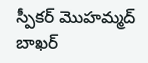స్పీకర్ మొహమ్మద్ బాఖర్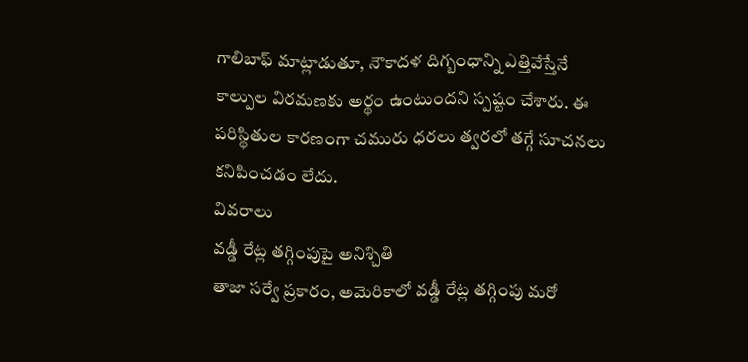గాలిబాఫ్ మాట్లాడుతూ, నౌకాదళ దిగ్బంధాన్ని ఎత్తివేస్తేనే కాల్పుల విరమణకు అర్థం ఉంటుందని స్పష్టం చేశారు. ఈ పరిస్థితుల కారణంగా చమురు ధరలు త్వరలో తగ్గే సూచనలు కనిపించడం లేదు.
వివరాలు
వడ్డీ రేట్ల తగ్గింపుపై అనిశ్చితి
తాజా సర్వే ప్రకారం, అమెరికాలో వడ్డీ రేట్ల తగ్గింపు మరో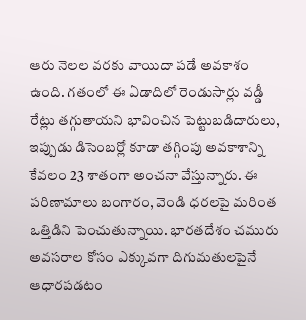ఆరు నెలల వరకు వాయిదా పడే అవకాశం ఉంది. గతంలో ఈ ఏడాదిలో రెండుసార్లు వడ్డీ రేట్లు తగ్గుతాయని భావించిన పెట్టుబడిదారులు, ఇప్పుడు డిసెంబర్లో కూడా తగ్గింపు అవకాశాన్ని కేవలం 23 శాతంగా అంచనా వేస్తున్నారు. ఈ పరిణామాలు బంగారం, వెండి ధరలపై మరింత ఒత్తిడిని పెంచుతున్నాయి. భారతదేశం చమురు అవసరాల కోసం ఎక్కువగా దిగుమతులపైనే ఆధారపడటం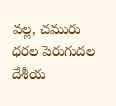వల్ల, చమురు ధరల పెరుగుదల దేశీయ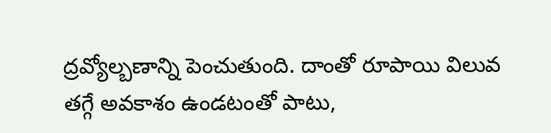ద్రవ్యోల్బణాన్ని పెంచుతుంది. దాంతో రూపాయి విలువ తగ్గే అవకాశం ఉండటంతో పాటు,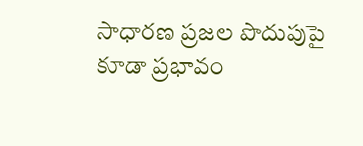సాధారణ ప్రజల పొదుపుపై కూడా ప్రభావం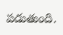పడుతుంది.